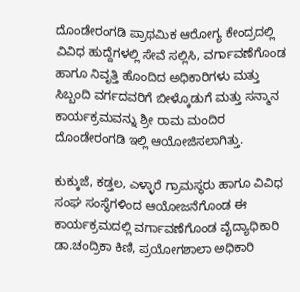ದೊಂಡೇರಂಗಡಿ ಪ್ರಾಥಮಿಕ ಆರೋಗ್ಯ ಕೇಂದ್ರದಲ್ಲಿ ವಿವಿಧ ಹುದ್ದೆಗಳಲ್ಲಿ ಸೇವೆ ಸಲ್ಲಿಸಿ, ವರ್ಗಾವಣೆಗೊಂಡ ಹಾಗೂ ನಿವೃತ್ತಿ ಹೊಂದಿದ ಅಧಿಕಾರಿಗಳು ಮತ್ತು ಸಿಬ್ಬಂದಿ ವರ್ಗದವರಿಗೆ ಬೀಳ್ಕೊಡುಗೆ ಮತ್ತು ಸನ್ಮಾನ ಕಾರ್ಯಕ್ರಮವನ್ನು ಶ್ರೀ ರಾಮ ಮಂದಿರ ದೊಂಡೇರಂಗಡಿ ಇಲ್ಲಿ ಆಯೋಜಿಸಲಾಗಿತ್ತು.

ಕುಕ್ಕುಜೆ, ಕಡ್ತಲ, ಎಳ್ಳಾರೆ ಗ್ರಾಮಸ್ಥರು ಹಾಗೂ ವಿವಿಧ ಸಂಘ ಸಂಸ್ಥೆಗಳಿಂದ ಆಯೋಜನೆಗೊಂಡ ಈ ಕಾರ್ಯಕ್ರಮದಲ್ಲಿ ವರ್ಗಾವಣೆಗೊಂಡ ವೈದ್ಯಾಧಿಕಾರಿ ಡಾ.ಚಂದ್ರಿಕಾ ಕಿಣಿ, ಪ್ರಯೋಗಶಾಲಾ ಅಧಿಕಾರಿ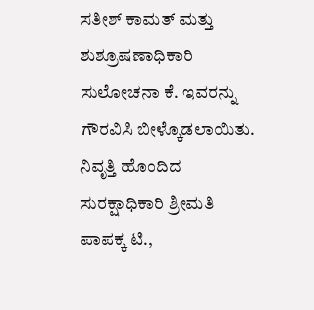ಸತೀಶ್ ಕಾಮತ್ ಮತ್ತು ಶುಶ್ರೂಷಣಾಧಿಕಾರಿ ಸುಲೋಚನಾ ಕೆ. ಇವರನ್ನು ಗೌರವಿಸಿ ಬೀಳ್ಕೊಡಲಾಯಿತು.
ನಿವೃತ್ತಿ ಹೊಂದಿದ ಸುರಕ್ಷಾಧಿಕಾರಿ ಶ್ರೀಮತಿ ಪಾಪಕ್ಕ ಟಿ.,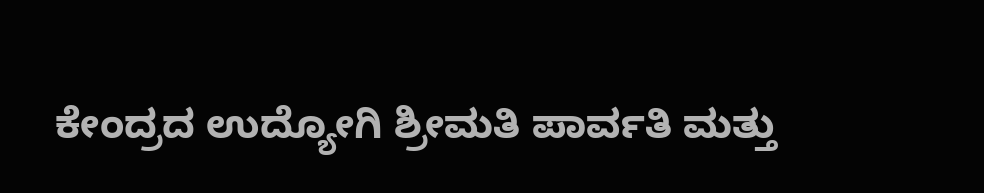ಕೇಂದ್ರದ ಉದ್ಯೋಗಿ ಶ್ರೀಮತಿ ಪಾರ್ವತಿ ಮತ್ತು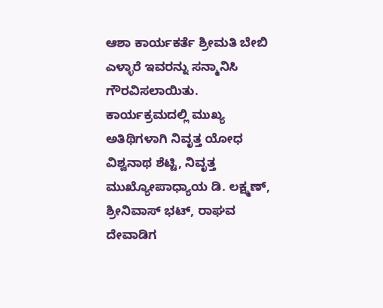ಆಶಾ ಕಾರ್ಯಕರ್ತೆ ಶ್ರೀಮತಿ ಬೇಬಿ ಎಳ್ಳಾರೆ ಇವರನ್ನು ಸನ್ಮಾನಿಸಿ ಗೌರವಿಸಲಾಯಿತು.
ಕಾರ್ಯಕ್ರಮದಲ್ಲಿ ಮುಖ್ಯ ಅತಿಥಿಗಳಾಗಿ ನಿವೃತ್ತ ಯೋಧ ವಿಶ್ವನಾಥ ಶೆಟ್ಟಿ, ನಿವೃತ್ತ ಮುಖ್ಯೋಪಾಧ್ಯಾಯ ಡಿ. ಲಕ್ಷ್ಮಣ್, ಶ್ರೀನಿವಾಸ್ ಭಟ್, ರಾಘವ ದೇವಾಡಿಗ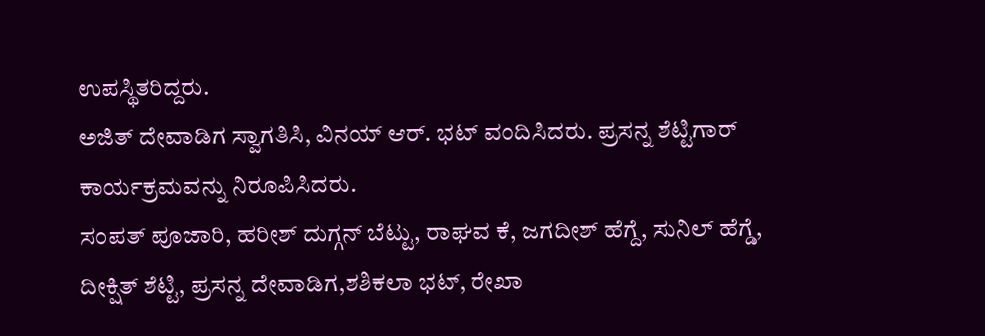ಉಪಸ್ಥಿತರಿದ್ದರು.
ಅಜಿತ್ ದೇವಾಡಿಗ ಸ್ವಾಗತಿಸಿ, ವಿನಯ್ ಆರ್. ಭಟ್ ವಂದಿಸಿದರು. ಪ್ರಸನ್ನ ಶೆಟ್ಟಿಗಾರ್ ಕಾರ್ಯಕ್ರಮವನ್ನು ನಿರೂಪಿಸಿದರು.
ಸಂಪತ್ ಪೂಜಾರಿ, ಹರೀಶ್ ದುಗ್ಗನ್ ಬೆಟ್ಟು, ರಾಘವ ಕೆ, ಜಗದೀಶ್ ಹೆಗ್ದೆ, ಸುನಿಲ್ ಹೆಗ್ಡೆ, ದೀಕ್ಷಿತ್ ಶೆಟ್ಟಿ, ಪ್ರಸನ್ನ ದೇವಾಡಿಗ,ಶಶಿಕಲಾ ಭಟ್, ರೇಖಾ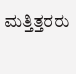ಮತ್ತಿತ್ತರರು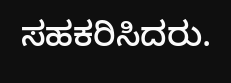ಸಹಕರಿಸಿದರು.